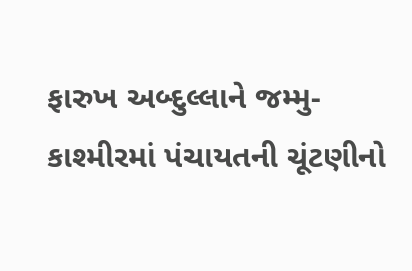ફારુખ અબ્દુલ્લાને જમ્મુ-કાશ્મીરમાં પંચાયતની ચૂંટણીનો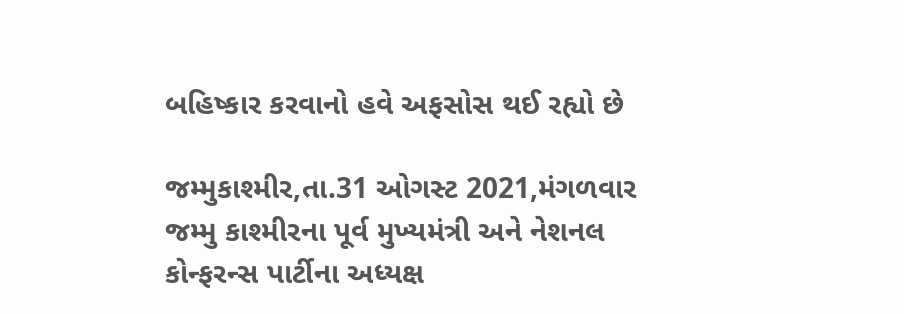બહિષ્કાર કરવાનો હવે અફસોસ થઈ રહ્યો છે

જમ્મુકાશ્મીર,તા.31 ઓગસ્ટ 2021,મંગળવાર
જમ્મુ કાશ્મીરના પૂર્વ મુખ્યમંત્રી અને નેશનલ કોન્ફરન્સ પાર્ટીના અધ્યક્ષ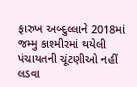ફારુખ અબ્દુલ્લાને 2018માં જમ્મુ કાશ્મીરમાં થયેલી પંચાયતની ચૂંટણીઓ નહીં લડવા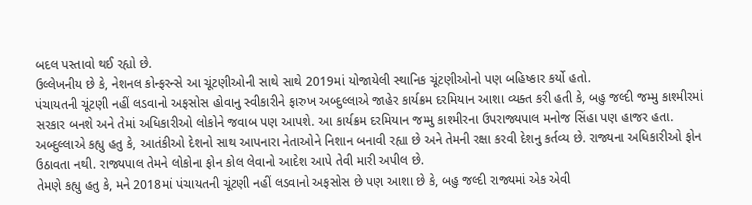બદલ પસ્તાવો થઈ રહ્યો છે.
ઉલ્લેખનીય છે કે, નેશનલ કોન્ફરન્સે આ ચૂંટણીઓની સાથે સાથે 2019માં યોજાયેલી સ્થાનિક ચૂંટણીઓનો પણ બહિષ્કાર કર્યો હતો.
પંચાયતની ચૂંટણી નહીં લડવાનો અફસોસ હોવાનુ સ્વીકારીને ફારુખ અબ્દુલ્લાએ જાહેર કાર્યક્રમ દરમિયાન આશા વ્યક્ત કરી હતી કે, બહુ જલ્દી જમ્મુ કાશ્મીરમાં સરકાર બનશે અને તેમાં અધિકારીઓ લોકોને જવાબ પણ આપશે. આ કાર્યક્રમ દરમિયાન જમ્મુ કાશ્મીરના ઉપરાજ્યપાલ મનોજ સિંહા પણ હાજર હતા.
અબ્દુલ્લાએ કહ્યુ હતુ કે, આતંકીઓ દેશનો સાથ આપનારા નેતાઓને નિશાન બનાવી રહ્યા છે અને તેમની રક્ષા કરવી દેશનુ કર્તવ્ય છે. રાજ્યના અધિકારીઓ ફોન ઉઠાવતા નથી. રાજ્યપાલ તેમને લોકોના ફોન કોલ લેવાનો આદેશ આપે તેવી મારી અપીલ છે.
તેમણે કહ્યુ હતુ કે, મને 2018માં પંચાયતની ચૂંટણી નહીં લડવાનો અફસોસ છે પણ આશા છે કે, બહુ જલ્દી રાજ્યમાં એક એવી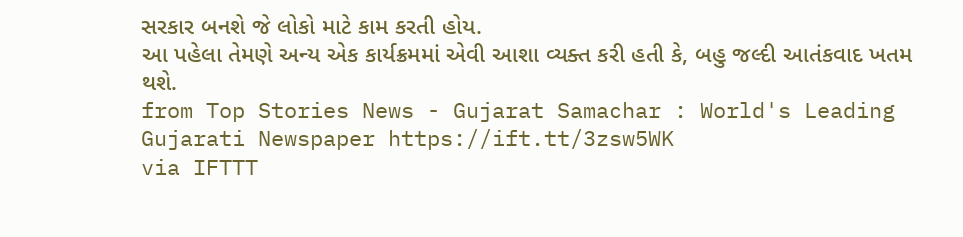સરકાર બનશે જે લોકો માટે કામ કરતી હોય.
આ પહેલા તેમણે અન્ય એક કાર્યક્રમમાં એવી આશા વ્યક્ત કરી હતી કે, બહુ જલ્દી આતંકવાદ ખતમ થશે.
from Top Stories News - Gujarat Samachar : World's Leading Gujarati Newspaper https://ift.tt/3zsw5WK
via IFTTT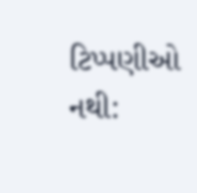ટિપ્પણીઓ નથી: